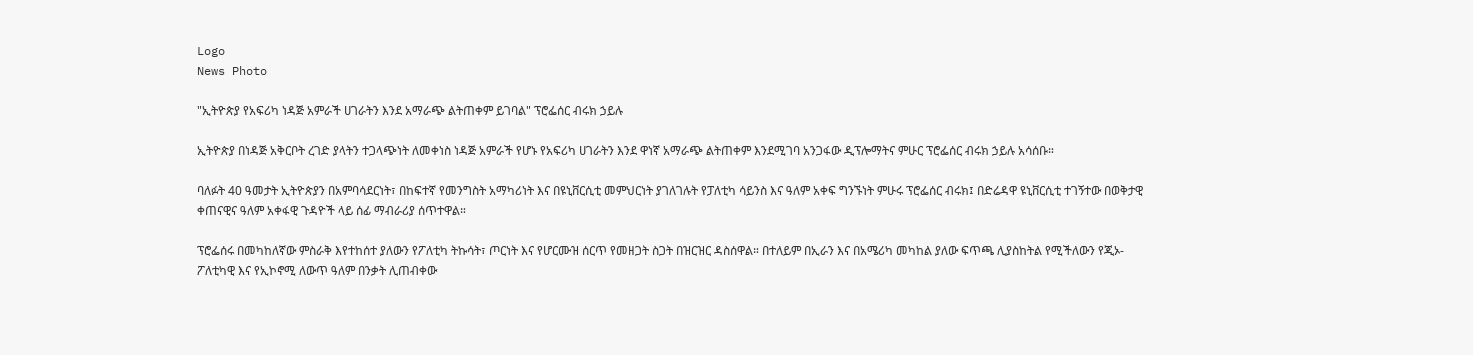Logo
News Photo

"ኢትዮጵያ የአፍሪካ ነዳጅ አምራች ሀገራትን እንደ አማራጭ ልትጠቀም ይገባል" ፕሮፌሰር ብሩክ ኃይሉ

ኢትዮጵያ በነዳጅ አቅርቦት ረገድ ያላትን ተጋላጭነት ለመቀነስ ነዳጅ አምራች የሆኑ የአፍሪካ ሀገራትን እንደ ዋነኛ አማራጭ ልትጠቀም እንደሚገባ አንጋፋው ዲፕሎማትና ምሁር ፕሮፌሰር ብሩክ ኃይሉ አሳሰቡ።

ባለፉት 40 ዓመታት ኢትዮጵያን በአምባሳደርነት፣ በከፍተኛ የመንግስት አማካሪነት እና በዩኒቨርሲቲ መምህርነት ያገለገሉት የፓለቲካ ሳይንስ እና ዓለም አቀፍ ግንኙነት ምሁሩ ፕሮፌሰር ብሩክ፤ በድሬዳዋ ዩኒቨርሲቲ ተገኝተው በወቅታዊ ቀጠናዊና ዓለም አቀፋዊ ጉዳዮች ላይ ሰፊ ማብራሪያ ሰጥተዋል።

ፕሮፌሰሩ በመካከለኛው ምስራቅ እየተከሰተ ያለውን የፖለቲካ ትኩሳት፣ ጦርነት እና የሆርሙዝ ሰርጥ የመዘጋት ስጋት በዝርዝር ዳስሰዋል። በተለይም በኢራን እና በአሜሪካ መካከል ያለው ፍጥጫ ሊያስከትል የሚችለውን የጂኦ-ፖለቲካዊ እና የኢኮኖሚ ለውጥ ዓለም በንቃት ሊጠብቀው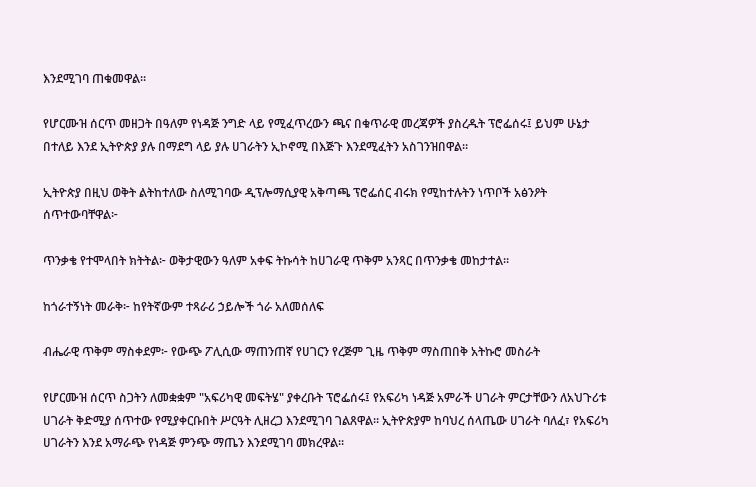እንደሚገባ ጠቁመዋል።

የሆርሙዝ ሰርጥ መዘጋት በዓለም የነዳጅ ንግድ ላይ የሚፈጥረውን ጫና በቁጥራዊ መረጃዎች ያስረዱት ፕሮፌሰሩ፤ ይህም ሁኔታ በተለይ እንደ ኢትዮጵያ ያሉ በማደግ ላይ ያሉ ሀገራትን ኢኮኖሚ በእጅጉ እንደሚፈትን አስገንዝበዋል።

ኢትዮጵያ በዚህ ወቅት ልትከተለው ስለሚገባው ዲፕሎማሲያዊ አቅጣጫ ፕሮፌሰር ብሩክ የሚከተሉትን ነጥቦች አፅንዖት ሰጥተውባቸዋል፦

ጥንቃቄ የተሞላበት ክትትል፦ ወቅታዊውን ዓለም አቀፍ ትኩሳት ከሀገራዊ ጥቅም አንጻር በጥንቃቄ መከታተል።

ከጎራተኝነት መራቅ፦ ከየትኛውም ተጻራሪ ኃይሎች ጎራ አለመሰለፍ

ብሔራዊ ጥቅም ማስቀደም፦ የውጭ ፖሊሲው ማጠንጠኛ የሀገርን የረጅም ጊዜ ጥቅም ማስጠበቅ አትኩሮ መስራት

የሆርሙዝ ሰርጥ ስጋትን ለመቋቋም "አፍሪካዊ መፍትሄ" ያቀረቡት ፕሮፌሰሩ፤ የአፍሪካ ነዳጅ አምራች ሀገራት ምርታቸውን ለአህጉሪቱ ሀገራት ቅድሚያ ሰጥተው የሚያቀርቡበት ሥርዓት ሊዘረጋ እንደሚገባ ገልጸዋል። ኢትዮጵያም ከባህረ ሰላጤው ሀገራት ባለፈ፣ የአፍሪካ ሀገራትን እንደ አማራጭ የነዳጅ ምንጭ ማጤን እንደሚገባ መክረዋል።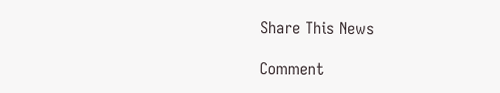Share This News

Comment